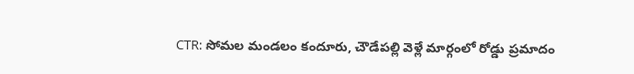CTR: సోమల మండలం కందూరు, చౌడేపల్లి వెళ్లే మార్గంలో రోడ్డు ప్రమాదం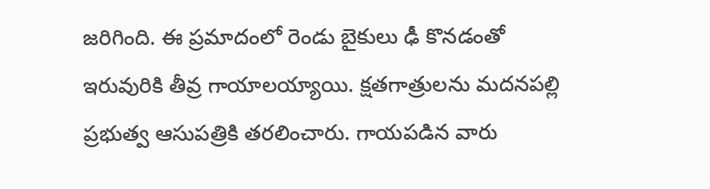జరిగింది. ఈ ప్రమాదంలో రెండు బైకులు ఢీ కొనడంతో ఇరువురికి తీవ్ర గాయాలయ్యాయి. క్షతగాత్రులను మదనపల్లి ప్రభుత్వ ఆసుపత్రికి తరలించారు. గాయపడిన వారు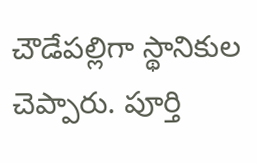చౌడేపల్లిగా స్థానికుల చెప్పారు. పూర్తి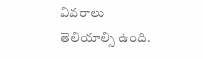వివరాలు తెలియాల్సి ఉంది.